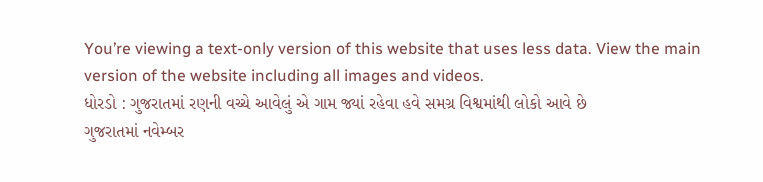You’re viewing a text-only version of this website that uses less data. View the main version of the website including all images and videos.
ધોરડો : ગુજરાતમાં રણની વચ્ચે આવેલું એ ગામ જ્યાં રહેવા હવે સમગ્ર વિશ્વમાંથી લોકો આવે છે
ગુજરાતમાં નવેમ્બર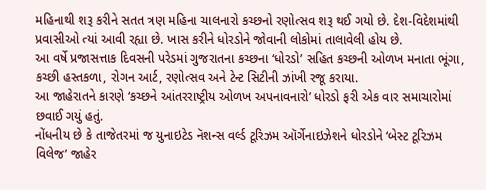મહિનાથી શરૂ કરીને સતત ત્રણ મહિના ચાલનારો કચ્છનો રણોત્સવ શરૂ થઈ ગયો છે. દેશ-વિદેશમાંથી પ્રવાસીઓ ત્યાં આવી રહ્યા છે. ખાસ કરીને ધોરડોને જોવાની લોકોમાં તાલાવેલી હોય છે.
આ વર્ષે પ્રજાસત્તાક દિવસની પરેડમાં ગુજરાતના કચ્છના ‘ધોરડો’ સહિત કચ્છની ઓળખ મનાતા ભૂંગા, કચ્છી હસ્તકળા, રોગન આર્ટ, રણોત્સવ અને ટેન્ટ સિટીની ઝાંખી રજૂ કરાયા.
આ જાહેરાતને કારણે ‘કચ્છને આંતરરાષ્ટ્રીય ઓળખ અપનાવનારો’ ધોરડો ફરી એક વાર સમાચારોમાં છવાઈ ગયું હતું.
નોંધનીય છે કે તાજેતરમાં જ યુનાઇટેડ નૅશન્સ વર્લ્ડ ટૂરિઝમ ઑર્ગેનાઇઝેશને ધોરડોને ‘બેસ્ટ ટૂરિઝમ વિલેજ’ જાહેર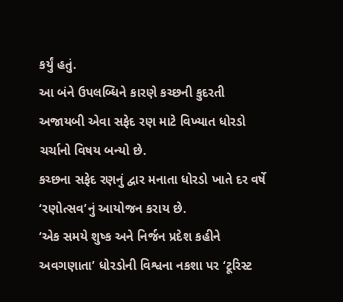કર્યું હતું.
આ બંને ઉપલબ્ધિને કારણે કચ્છની કુદરતી અજાયબી એવા સફેદ રણ માટે વિખ્યાત ધોરડો ચર્ચાનો વિષય બન્યો છે.
કચ્છના સફેદ રણનું દ્વાર મનાતા ધોરડો ખાતે દર વર્ષે ‘રણોત્સવ’નું આયોજન કરાય છે.
‘એક સમયે શુષ્ક અને નિર્જન પ્રદેશ કહીને અવગણાતા’ ધોરડોની વિશ્વના નકશા પર ‘ટૂરિસ્ટ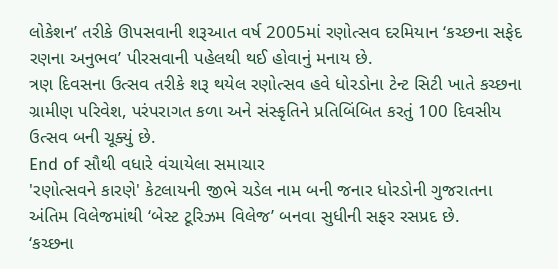લોકેશન’ તરીકે ઊપસવાની શરૂઆત વર્ષ 2005માં રણોત્સવ દરમિયાન ‘કચ્છના સફેદ રણના અનુભવ’ પીરસવાની પહેલથી થઈ હોવાનું મનાય છે.
ત્રણ દિવસના ઉત્સવ તરીકે શરૂ થયેલ રણોત્સવ હવે ધોરડોના ટેન્ટ સિટી ખાતે કચ્છના ગ્રામીણ પરિવેશ, પરંપરાગત કળા અને સંસ્કૃતિને પ્રતિબિંબિત કરતું 100 દિવસીય ઉત્સવ બની ચૂક્યું છે.
End of સૌથી વધારે વંચાયેલા સમાચાર
'રણોત્સવને કારણે' કેટલાયની જીભે ચડેલ નામ બની જનાર ધોરડોની ગુજરાતના અંતિમ વિલેજમાંથી ‘બેસ્ટ ટૂરિઝમ વિલેજ’ બનવા સુધીની સફર રસપ્રદ છે.
‘કચ્છના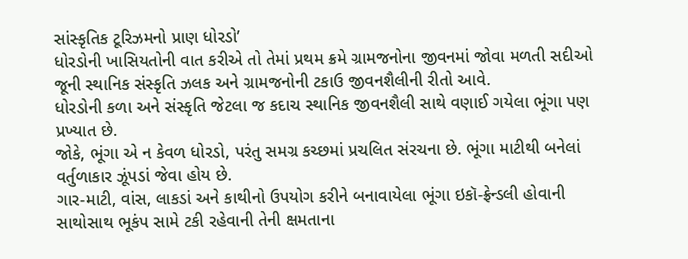સાંસ્કૃતિક ટૂરિઝમનો પ્રાણ ધોરડો’
ધોરડોની ખાસિયતોની વાત કરીએ તો તેમાં પ્રથમ ક્રમે ગ્રામજનોના જીવનમાં જોવા મળતી સદીઓ જૂની સ્થાનિક સંસ્કૃતિ ઝલક અને ગ્રામજનોની ટકાઉ જીવનશૈલીની રીતો આવે.
ધોરડોની કળા અને સંસ્કૃતિ જેટલા જ કદાચ સ્થાનિક જીવનશૈલી સાથે વણાઈ ગયેલા ભૂંગા પણ પ્રખ્યાત છે.
જોકે, ભૂંગા એ ન કેવળ ધોરડો, પરંતુ સમગ્ર કચ્છમાં પ્રચલિત સંરચના છે. ભૂંગા માટીથી બનેલાં વર્તુળાકાર ઝૂંપડાં જેવા હોય છે.
ગાર-માટી, વાંસ, લાકડાં અને કાથીનો ઉપયોગ કરીને બનાવાયેલા ભૂંગા ઇકૉ-ફ્રેન્ડલી હોવાની સાથોસાથ ભૂકંપ સામે ટકી રહેવાની તેની ક્ષમતાના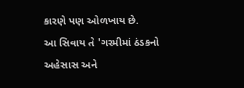કારણે પણ ઓળખાય છે.
આ સિવાય તે 'ગરમીમાં ઠંડકનો અહેસાસ અને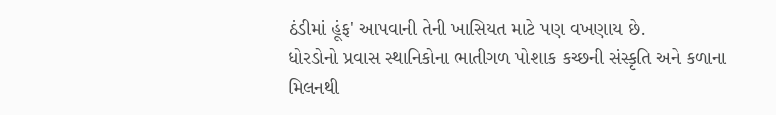ઠંડીમાં હૂંફ' આપવાની તેની ખાસિયત માટે પણ વખણાય છે.
ધોરડોનો પ્રવાસ સ્થાનિકોના ભાતીગળ પોશાક કચ્છની સંસ્કૃતિ અને કળાના મિલનથી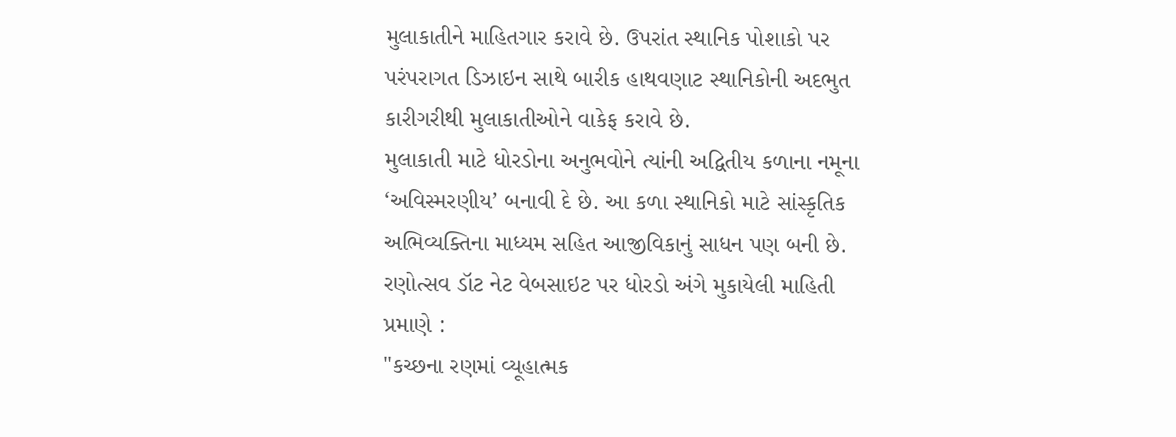મુલાકાતીને માહિતગાર કરાવે છે. ઉપરાંત સ્થાનિક પોશાકો પર પરંપરાગત ડિઝાઇન સાથે બારીક હાથવણાટ સ્થાનિકોની અદભુત કારીગરીથી મુલાકાતીઓને વાકેફ કરાવે છે.
મુલાકાતી માટે ધોરડોના અનુભવોને ત્યાંની અદ્વિતીય કળાના નમૂના ‘અવિસ્મરણીય’ બનાવી દે છે. આ કળા સ્થાનિકો માટે સાંસ્કૃતિક અભિવ્યક્તિના માધ્યમ સહિત આજીવિકાનું સાધન પણ બની છે.
રણોત્સવ ડૉટ નેટ વેબસાઇટ પર ધોરડો અંગે મુકાયેલી માહિતી પ્રમાણે :
"કચ્છના રણમાં વ્યૂહાત્મક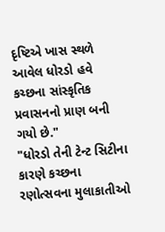દૃષ્ટિએ ખાસ સ્થળે આવેલ ધોરડો હવે કચ્છના સાંસ્કૃતિક પ્રવાસનનો પ્રાણ બની ગયો છે."
"ધોરડો તેની ટેન્ટ સિટીના કારણે કચ્છના રણોત્સવના મુલાકાતીઓ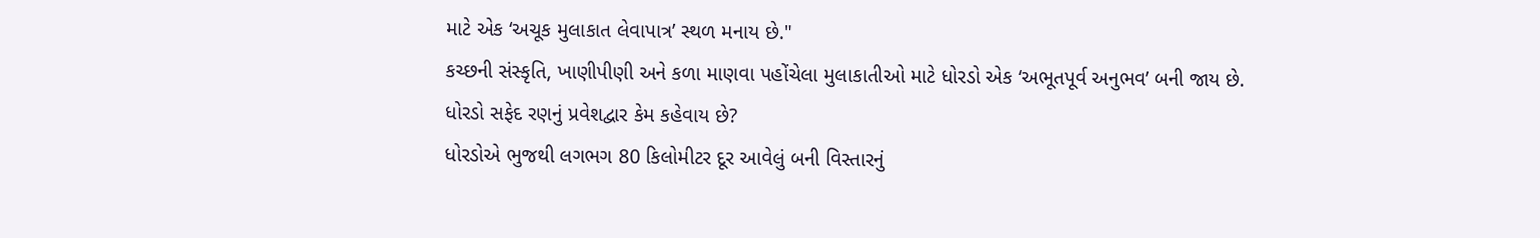માટે એક ‘અચૂક મુલાકાત લેવાપાત્ર’ સ્થળ મનાય છે."
કચ્છની સંસ્કૃતિ, ખાણીપીણી અને કળા માણવા પહોંચેલા મુલાકાતીઓ માટે ધોરડો એક ‘અભૂતપૂર્વ અનુભવ’ બની જાય છે.
ધોરડો સફેદ રણનું પ્રવેશદ્વાર કેમ કહેવાય છે?
ધોરડોએ ભુજથી લગભગ 80 કિલોમીટર દૂર આવેલું બની વિસ્તારનું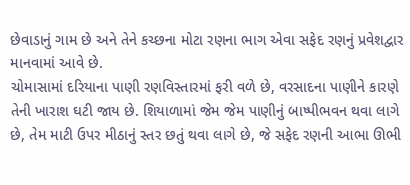છેવાડાનું ગામ છે અને તેને કચ્છના મોટા રણના ભાગ એવા સફેદ રણનું પ્રવેશદ્વાર માનવામાં આવે છે.
ચોમાસામાં દરિયાના પાણી રણવિસ્તારમાં ફરી વળે છે, વરસાદના પાણીને કારણે તેની ખારાશ ઘટી જાય છે. શિયાળામાં જેમ જેમ પાણીનું બાષ્પીભવન થવા લાગે છે, તેમ માટી ઉપર મીઠાનું સ્તર છતું થવા લાગે છે, જે સફેદ રણની આભા ઊભી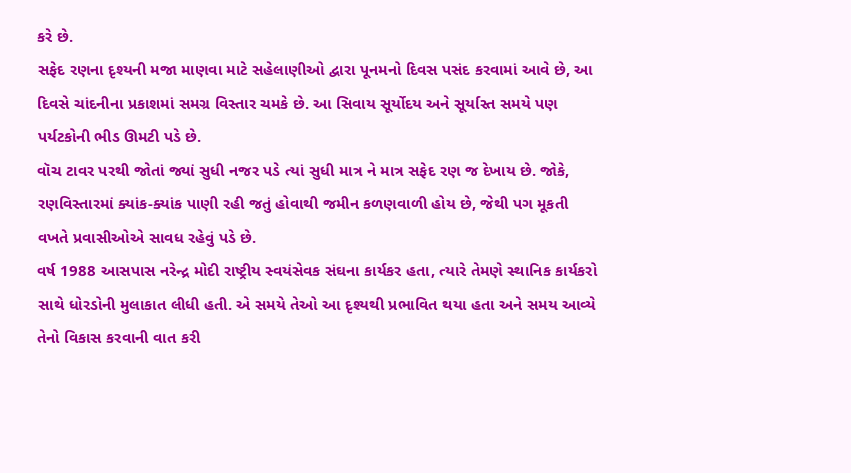કરે છે.
સફેદ રણના દૃશ્યની મજા માણવા માટે સહેલાણીઓ દ્વારા પૂનમનો દિવસ પસંદ કરવામાં આવે છે, આ દિવસે ચાંદનીના પ્રકાશમાં સમગ્ર વિસ્તાર ચમકે છે. આ સિવાય સૂર્યોદય અને સૂર્યાસ્ત સમયે પણ પર્યટકોની ભીડ ઊમટી પડે છે.
વૉચ ટાવર પરથી જોતાં જ્યાં સુધી નજર પડે ત્યાં સુધી માત્ર ને માત્ર સફેદ રણ જ દેખાય છે. જોકે, રણવિસ્તારમાં ક્યાંક-ક્યાંક પાણી રહી જતું હોવાથી જમીન કળણવાળી હોય છે, જેથી પગ મૂકતી વખતે પ્રવાસીઓએ સાવધ રહેવું પડે છે.
વર્ષ 1988 આસપાસ નરેન્દ્ર મોદી રાષ્ટ્રીય સ્વયંસેવક સંઘના કાર્યકર હતા, ત્યારે તેમણે સ્થાનિક કાર્યકરો સાથે ધોરડોની મુલાકાત લીધી હતી. એ સમયે તેઓ આ દૃશ્યથી પ્રભાવિત થયા હતા અને સમય આવ્યે તેનો વિકાસ કરવાની વાત કરી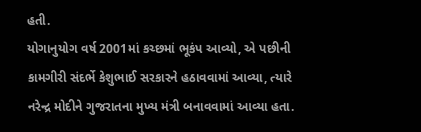હતી.
યોગાનુયોગ વર્ષ 2001માં કચ્છમાં ભૂકંપ આવ્યો, એ પછીની કામગીરી સંદર્ભે કેશુભાઈ સરકારને હઠાવવામાં આવ્યા, ત્યારે નરેન્દ્ર મોદીને ગુજરાતના મુખ્ય મંત્રી બનાવવામાં આવ્યા હતા.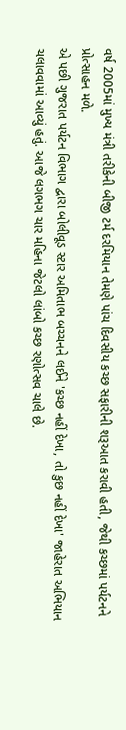વર્ષ 2005માં મુખ્ય મંત્રી તરીકેની બીજી ટર્મ દરમિયાન તેમણે પાંચ દિવસીય કચ્છ સફારીની શરૂઆત કરાવી હતી, જેથી કચ્છમાં પર્યટનને પ્રોત્સાહન મળે.
એ પછી ગુજરાત પર્યટન વિભાગ દ્વારા બોલીવૂડ સ્ટાર અમિતાભ બચ્ચનને લઈને 'કચ્છ નહીં દેખા, તો કુછ નહીં દેખા' જાહેરાત અભિયાન ચલાવવામાં આવ્યું હતું. આજે લગભગ ચાર મહિના જેટલો લાંબો કચ્છ રણોત્સવ ચાલે છે.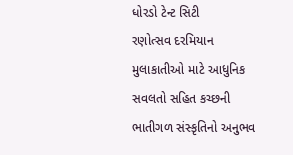ધોરડો ટેન્ટ સિટી
રણોત્સવ દરમિયાન મુલાકાતીઓ માટે આધુનિક સવલતો સહિત કચ્છની ભાતીગળ સંસ્કૃતિનો અનુભવ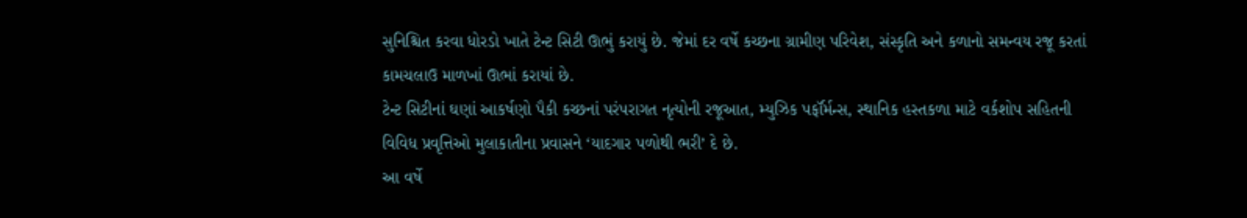સુનિશ્ચિત કરવા ધોરડો ખાતે ટેન્ટ સિટી ઊભું કરાયું છે. જેમાં દર વર્ષે કચ્છના ગ્રામીણ પરિવેશ, સંસ્કૃતિ અને કળાનો સમન્વય રજૂ કરતાં કામચલાઉ માળખાં ઊભાં કરાયાં છે.
ટેન્ટ સિટીનાં ઘણાં આકર્ષણો પૈકી કચ્છનાં પરંપરાગત નૃત્યોની રજૂઆત, મ્યુઝિક પર્ફૉર્મન્સ, સ્થાનિક હસ્તકળા માટે વર્કશોપ સહિતની વિવિધ પ્રવૃત્તિઓ મુલાકાતીના પ્રવાસને ‘યાદગાર પળોથી ભરી’ દે છે.
આ વર્ષે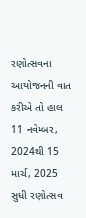રણોત્સવના આયોજનની વાત કરીએ તો હાલ 11 નવેમ્બર, 2024થી 15 માર્ચ, 2025 સુધી રણોત્સવ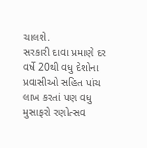ચાલશે.
સરકારી દાવા પ્રમાણે દર વર્ષે 20થી વધુ દેશોના પ્રવાસીઓ સહિત પાંચ લાખ કરતાં પણ વધુ મુસાફરો રણોત્સવ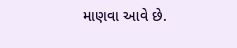માણવા આવે છે.